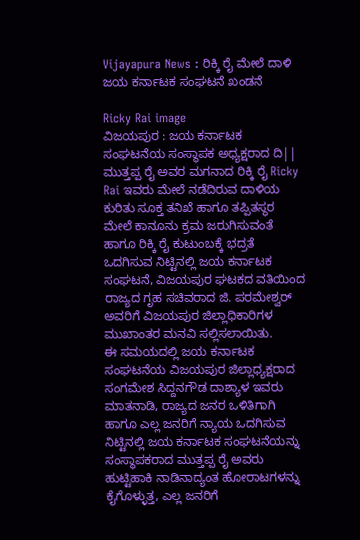Vijayapura News : ರಿಕ್ಕಿ ರೈ ಮೇಲೆ ದಾಳಿ ಜಯ ಕರ್ನಾಟಕ ಸಂಘಟನೆ ಖಂಡನೆ

Ricky Rai image
ವಿಜಯಪುರ : ಜಯ ಕರ್ನಾಟಕ ಸಂಘಟನೆಯ ಸಂಸ್ಥಾಪಕ ಅಧ್ಯಕ್ಷರಾದ ದಿ|| ಮುತ್ತಪ್ಪ ರೈ ಅವರ ಮಗನಾದ ರಿಕ್ಕಿ ರೈ Ricky Rai ಇವರು ಮೇಲೆ ನಡೆದಿರುವ ದಾಳಿಯ ಕುರಿತು ಸೂಕ್ತ ತನಿಖೆ ಹಾಗೂ ತಪ್ಪಿತಸ್ಥರ ಮೇಲೆ ಕಾನೂನು ಕ್ರಮ ಜರುಗಿಸುವಂತೆ ಹಾಗೂ ರಿಕ್ಕಿ ರೈ ಕುಟುಂಬಕ್ಕೆ ಭದ್ರತೆ ಒದಗಿಸುವ ನಿಟ್ಟಿನಲ್ಲಿ ಜಯ ಕರ್ನಾಟಕ ಸಂಘಟನೆ, ವಿಜಯಪುರ ಘಟಕದ ವತಿಯಿಂದ ರಾಜ್ಯದ ಗೃಹ ಸಚಿವರಾದ ಜಿ. ಪರಮೇಶ್ವರ್ ಅವರಿಗೆ ವಿಜಯಪುರ ಜಿಲ್ಲಾಧಿಕಾರಿಗಳ ಮುಖಾಂತರ ಮನವಿ ಸಲ್ಲಿಸಲಾಯಿತು.
ಈ ಸಮಯದಲ್ಲಿ ಜಯ ಕರ್ನಾಟಕ ಸಂಘಟನೆಯ ವಿಜಯಪುರ ಜಿಲ್ಲಾಧ್ಯಕ್ಷರಾದ ಸಂಗಮೇಶ ಸಿದ್ದನಗೌಡ ದಾಶ್ಯಾಳ ಇವರು ಮಾತನಾಡಿ, ರಾಜ್ಯದ ಜನರ ಒಳಿತಿಗಾಗಿ ಹಾಗೂ ಎಲ್ಲ ಜನರಿಗೆ ನ್ಯಾಯ ಒದಗಿಸುವ ನಿಟ್ಟಿನಲ್ಲಿ ಜಯ ಕರ್ನಾಟಕ ಸಂಘಟನೆಯನ್ನು ಸಂಸ್ಥಾಪಕರಾದ ಮುತ್ತಪ್ಪ ರೈ ಅವರು ಹುಟ್ಟಿಹಾಕಿ ನಾಡಿನಾದ್ಯಂತ ಹೋರಾಟಗಳನ್ನು ಕೈಗೊಳ್ಳುತ್ತ, ಎಲ್ಲ ಜನರಿಗೆ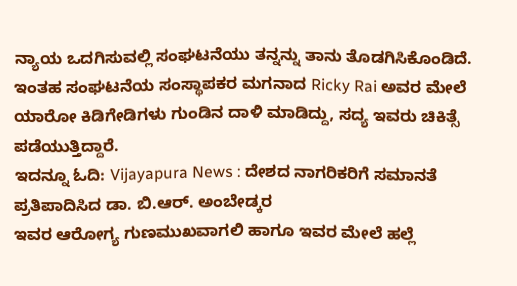ನ್ಯಾಯ ಒದಗಿಸುವಲ್ಲಿ ಸಂಘಟನೆಯು ತನ್ನನ್ನು ತಾನು ತೊಡಗಿಸಿಕೊಂಡಿದೆ. ಇಂತಹ ಸಂಘಟನೆಯ ಸಂಸ್ಥಾಪಕರ ಮಗನಾದ Ricky Rai ಅವರ ಮೇಲೆ ಯಾರೋ ಕಿಡಿಗೇಡಿಗಳು ಗುಂಡಿನ ದಾಳಿ ಮಾಡಿದ್ದು, ಸದ್ಯ ಇವರು ಚಿಕಿತ್ಸೆ ಪಡೆಯುತ್ತಿದ್ದಾರೆ.
ಇದನ್ನೂ ಓದಿ: Vijayapura News : ದೇಶದ ನಾಗರಿಕರಿಗೆ ಸಮಾನತೆ ಪ್ರತಿಪಾದಿಸಿದ ಡಾ. ಬಿ.ಆರ್. ಅಂಬೇಡ್ಕರ
ಇವರ ಆರೋಗ್ಯ ಗುಣಮುಖವಾಗಲಿ ಹಾಗೂ ಇವರ ಮೇಲೆ ಹಲ್ಲೆ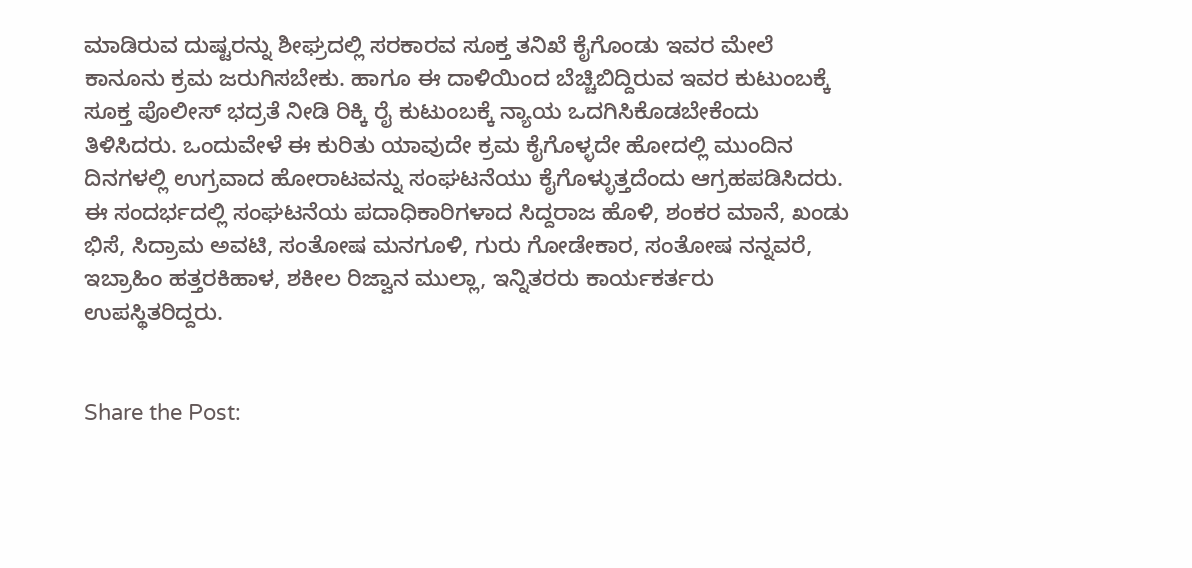ಮಾಡಿರುವ ದುಷ್ಟರನ್ನು ಶೀಘ್ರದಲ್ಲಿ ಸರಕಾರವ ಸೂಕ್ತ ತನಿಖೆ ಕೈಗೊಂಡು ಇವರ ಮೇಲೆ ಕಾನೂನು ಕ್ರಮ ಜರುಗಿಸಬೇಕು. ಹಾಗೂ ಈ ದಾಳಿಯಿಂದ ಬೆಚ್ಚಿಬಿದ್ದಿರುವ ಇವರ ಕುಟುಂಬಕ್ಕೆ ಸೂಕ್ತ ಪೊಲೀಸ್ ಭದ್ರತೆ ನೀಡಿ ರಿಕ್ಕಿ ರೈ ಕುಟುಂಬಕ್ಕೆ ನ್ಯಾಯ ಒದಗಿಸಿಕೊಡಬೇಕೆಂದು ತಿಳಿಸಿದರು. ಒಂದುವೇಳೆ ಈ ಕುರಿತು ಯಾವುದೇ ಕ್ರಮ ಕೈಗೊಳ್ಳದೇ ಹೋದಲ್ಲಿ ಮುಂದಿನ ದಿನಗಳಲ್ಲಿ ಉಗ್ರವಾದ ಹೋರಾಟವನ್ನು ಸಂಘಟನೆಯು ಕೈಗೊಳ್ಳುತ್ತದೆಂದು ಆಗ್ರಹಪಡಿಸಿದರು.
ಈ ಸಂದರ್ಭದಲ್ಲಿ ಸಂಘಟನೆಯ ಪದಾಧಿಕಾರಿಗಳಾದ ಸಿದ್ದರಾಜ ಹೊಳಿ, ಶಂಕರ ಮಾನೆ, ಖಂಡು ಭಿಸೆ, ಸಿದ್ರಾಮ ಅವಟಿ, ಸಂತೋಷ ಮನಗೂಳಿ, ಗುರು ಗೋಡೇಕಾರ, ಸಂತೋಷ ನನ್ನವರೆ, ಇಬ್ರಾಹಿಂ ಹತ್ತರಕಿಹಾಳ, ಶಕೀಲ ರಿಜ್ವಾನ ಮುಲ್ಲಾ, ಇನ್ನಿತರರು ಕಾರ್ಯಕರ್ತರು ಉಪಸ್ಥಿತರಿದ್ದರು.


Share the Post: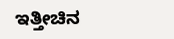ಇತ್ತೀಚಿನ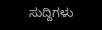ಸುದ್ದಿಗಳು